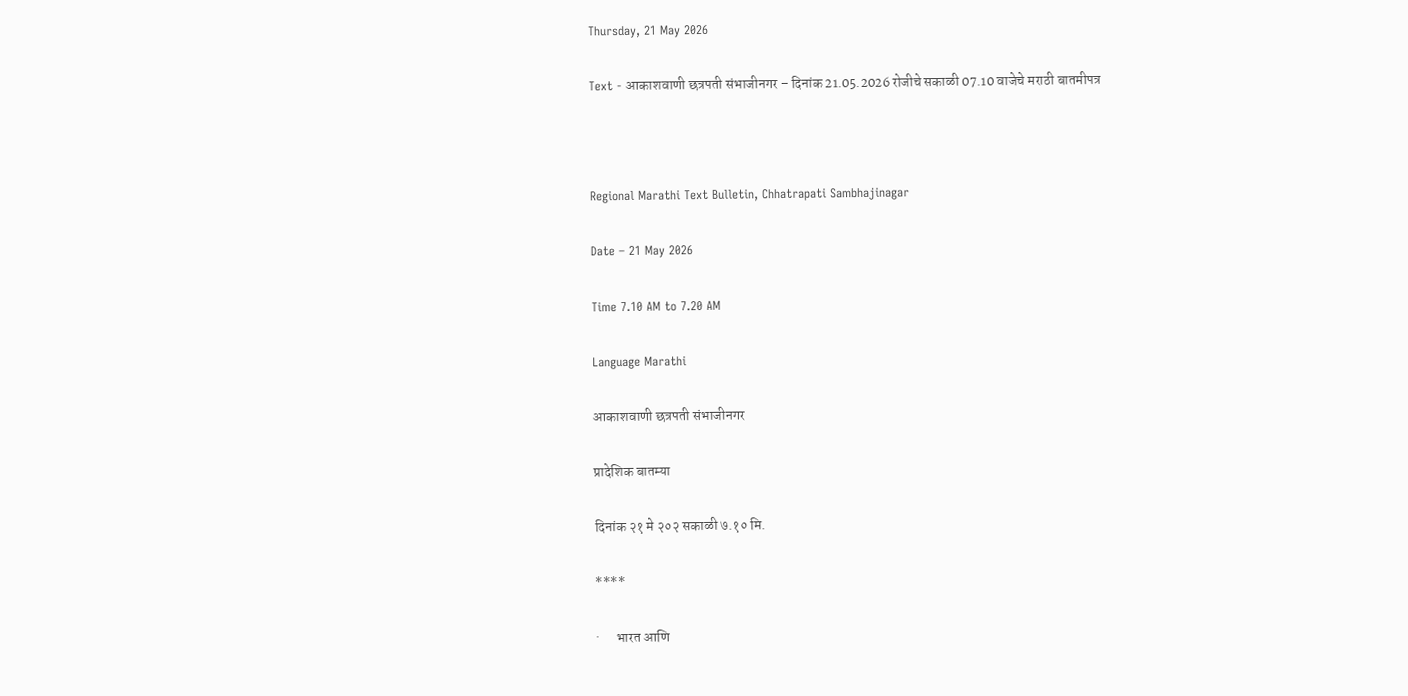Thursday, 21 May 2026

Text - आकाशवाणी छत्रपती संभाजीनगर – दिनांक 21.05.2026 रोजीचे सकाळी 07.10 वाजेचे मराठी बातमीपत्र



Regional Marathi Text Bulletin, Chhatrapati Sambhajinagar

Date – 21 May 2026

Time 7.10 AM to 7.20 AM

Language Marathi

आकाशवाणी छत्रपती संभाजीनगर

प्रादेशिक बातम्या

दिनांक २१ मे २०२ सकाळी ७.१० मि.

****

·      भारत आणि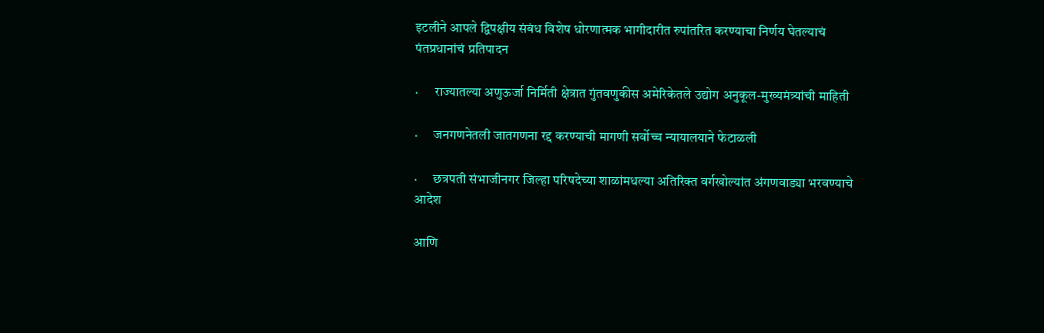इटलीने आपले द्विपक्षीय संबंध विशेष धोरणात्मक भागीदारीत रुपांतरित करण्याचा निर्णय घेतल्याचं पंतप्रधानांचं प्रतिपादन

·      राज्यातल्या अणुऊर्जा निर्मिती क्षेत्रात गुंतवणुकीस अमेरिकेतले उद्योग अनुकूल-मुख्यमंत्र्यांची माहिती

·      जनगणनेतली जातगणना रद्द करण्याची मागणी सर्वोच्च न्यायालयाने फेटाळली

·      छत्रपती संभाजीनगर जिल्हा परिषदेच्या शाळांमधल्या अतिरिक्त वर्गखोल्यांत अंगणवाड्या भरवण्याचे आदेश

आणि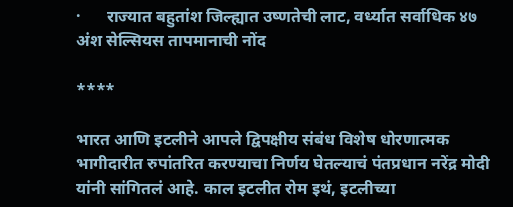·      राज्यात बहुतांश जिल्ह्यात उष्णतेची लाट, वर्ध्यात सर्वाधिक ४७ अंश सेल्सियस तापमानाची नोंद

****

भारत आणि इटलीने आपले द्विपक्षीय संबंध विशेष धोरणात्मक भागीदारीत रुपांतरित करण्याचा निर्णय घेतल्याचं पंतप्रधान नरेंद्र मोदी यांनी सांगितलं आहे. काल इटलीत रोम इथं, इटलीच्या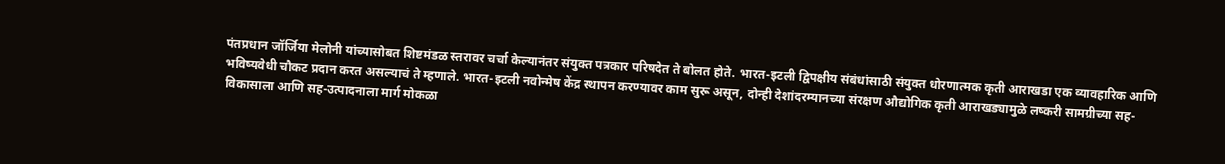पंतप्रधान जॉर्जिया मेलोनी यांच्यासोबत शिष्टमंडळ स्तरावर चर्चा केल्यानंतर संयुक्त पत्रकार परिषदेत ते बोलत होते. भारत-इटली द्विपक्षीय संबंधांसाठी संयुक्त धोरणात्मक कृती आराखडा एक व्यावहारिक आणि भविष्यवेधी चौकट प्रदान करत असल्याचं ते म्हणाले. भारत-इटली नवोन्मेष केंद्र स्थापन करण्यावर काम सुरू असून, दोन्ही देशांदरम्यानच्या संरक्षण औद्योगिक कृती आराखड्यामुळे लष्करी सामग्रीच्या सह-विकासाला आणि सह-उत्पादनाला मार्ग मोकळा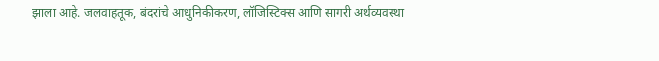झाला आहे. जलवाहतूक, बंदरांचे आधुनिकीकरण, लॉजिस्टिक्स आणि सागरी अर्थव्यवस्था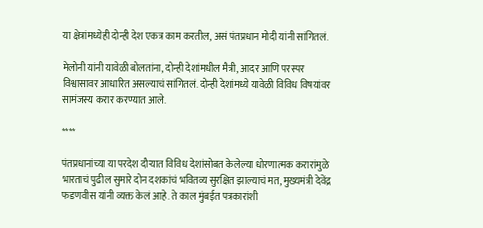या क्षेत्रांमध्येही दोन्ही देश एकत्र काम करतील, असं पंतप्रधान मोदी यांनी सांगितलं.

मेलोनी यांनी यावेळी बोलतांना, दोन्ही देशांमधील मैत्री, आदर आणि परस्पर विश्वासावर आधारित असल्याचं सांगितलं. दोन्ही देशांमध्ये यावेळी विविध विषयांवर सामंजस्य करार करण्यात आले.

****

पंतप्रधानांच्या या परदेश दौऱ्यात विविध देशांसोबत केलेल्या धोरणात्मक करारांमुळे भारताचं पुढील सुमारे दोन दशकांचं भवितव्य सुरक्षित झाल्याचं मत, मुख्यमंत्री देवेंद्र फडणवीस यांनी व्यक्त केलं आहे. ते काल मुंबईत पत्रकारांशी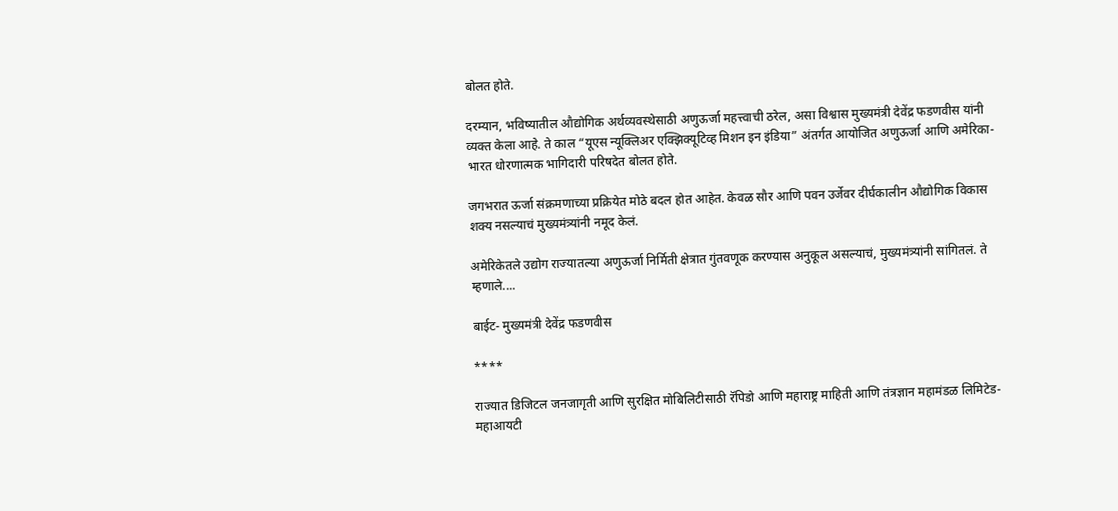बोलत होते.

दरम्यान, भविष्यातील औद्योगिक अर्थव्यवस्थेसाठी अणुऊर्जा महत्त्वाची ठरेल, असा विश्वास मुख्यमंत्री देवेंद्र फडणवीस यांनी व्यक्त केला आहे. ते काल “यूएस न्यूक्लिअर एक्झिक्यूटिव्ह मिशन इन इंडिया” अंतर्गत आयोजित अणुऊर्जा आणि अमेरिका- भारत धोरणात्मक भागिदारी परिषदेत बोलत होते.

जगभरात ऊर्जा संक्रमणाच्या प्रक्रियेत मोठे बदल होत आहेत. केवळ सौर आणि पवन उर्जेवर दीर्घकालीन औद्योगिक विकास शक्य नसल्याचं मुख्यमंत्र्यांनी नमूद केलं.

अमेरिकेतले उद्योग राज्यातल्या अणुऊर्जा निर्मिती क्षेत्रात गुंतवणूक करण्यास अनुकूल असल्याचं, मुख्यमंत्र्यांनी सांगितलं. ते म्हणाले....

बाईट- मुख्यमंत्री देवेंद्र फडणवीस

****

राज्यात डिजिटल जनजागृती आणि सुरक्षित मोबिलिटीसाठी रॅपिडो आणि महाराष्ट्र माहिती आणि तंत्रज्ञान महामंडळ लिमिटेड-महाआयटी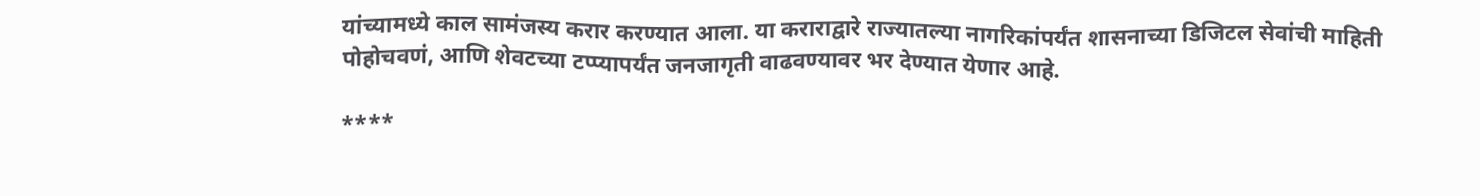यांच्यामध्ये काल सामंजस्य करार करण्यात आला. या कराराद्वारे राज्यातल्या नागरिकांपर्यंत शासनाच्या डिजिटल सेवांची माहिती पोहोचवणं, आणि शेवटच्या टप्प्यापर्यंत जनजागृती वाढवण्यावर भर देण्यात येणार आहे.

****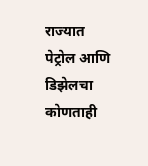राज्यात पेट्रोल आणि डिझेलचा कोणताही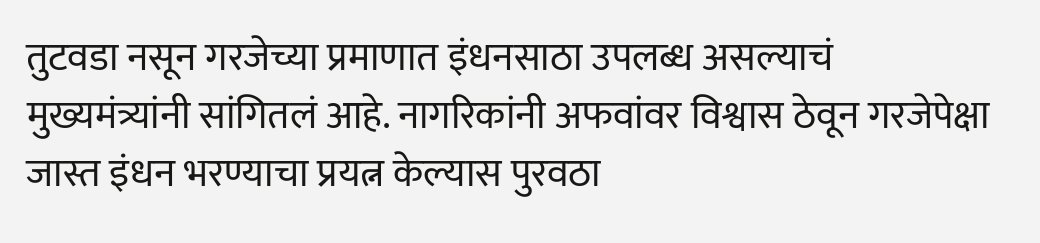तुटवडा नसून गरजेच्या प्रमाणात इंधनसाठा उपलब्ध असल्याचं मुख्यमंत्र्यांनी सांगितलं आहे. नागरिकांनी अफवांवर विश्वास ठेवून गरजेपेक्षा जास्त इंधन भरण्याचा प्रयत्न केल्यास पुरवठा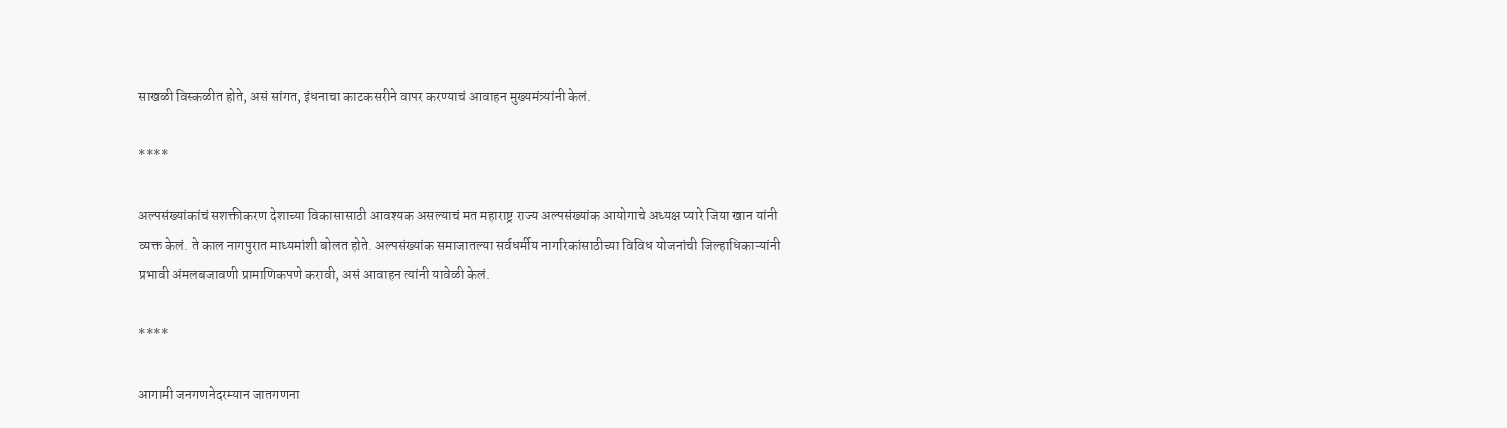साखळी विस्कळीत होते, असं सांगत, इंधनाचा काटकसरीने वापर करण्याचं आवाहन मुख्यमंत्र्यांनी केलं.

****

अल्पसंख्यांकांचं सशक्तीकरण देशाच्या विकासासाठी आवश्यक असल्याचं मत महाराष्ट्र राज्य अल्पसंख्यांक आयोगाचे अध्यक्ष प्यारे जिया खान यांनी व्यक्त केलं. ते काल नागपुरात माध्यमांशी बोलत होते. अल्पसंख्यांक समाजातल्या सर्वधर्मीय नागरिकांसाठीच्या विविध योजनांची जिल्हाधिकाऱ्यांनी प्रभावी अंमलबजावणी प्रामाणिकपणे करावी, असं आवाहन त्यांनी यावेळी केलं.

****

आगामी जनगणनेदरम्यान जातगणना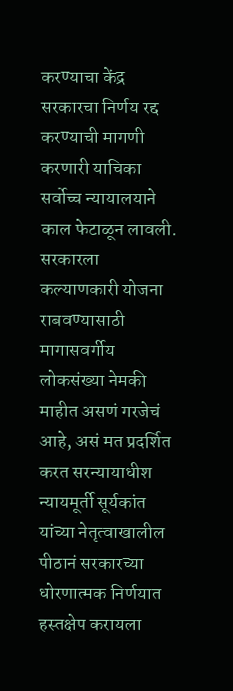करण्याचा केंद्र सरकारचा निर्णय रद्द करण्याची मागणी करणारी याचिका सर्वोच्च न्यायालयाने काल फेटाळून लावली. सरकारला कल्याणकारी योजना राबवण्यासाठी मागासवर्गीय लोकसंख्या नेमकी माहीत असणं गरजेचं आहे, असं मत प्रदर्शित करत सरन्यायाधीश न्यायमूर्ती सूर्यकांत यांच्या नेतृत्वाखालील पीठानं सरकारच्या धोरणात्मक निर्णयात हस्तक्षेप करायला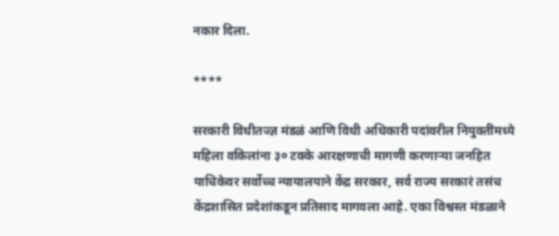नकार दिला.

****

सरकारी विधीतज्ज्ञ मंडळं आणि विधी अधिकारी पदांवरील नियुक्तींमध्ये महिला वकिलांना ३० टक्के आरक्षणाची मागणी करणाऱ्या जनहित याचिकेवर सर्वोच्च न्यायालयाने केंद्र सरकार, सर्व राज्य सरकारं तसंच केंद्रशासित प्रदेशांकडून प्रतिसाद मागवला आहे. एका विश्वस्त मंडळाने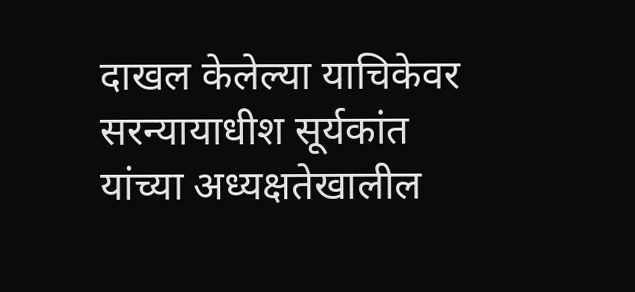दाखल केलेल्या याचिकेवर सरन्यायाधीश सूर्यकांत यांच्या अध्यक्षतेखालील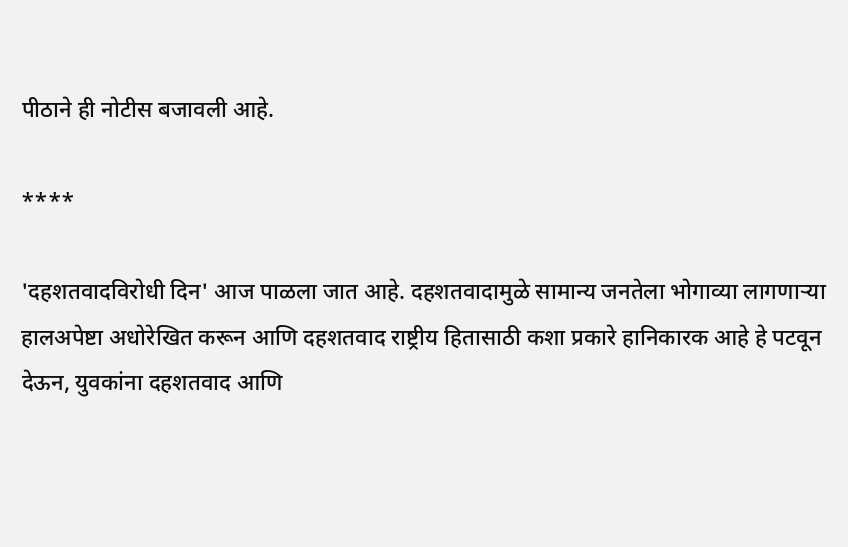पीठाने ही नोटीस बजावली आहे.

****

'दहशतवादविरोधी दिन' आज पाळला जात आहे. दहशतवादामुळे सामान्य जनतेला भोगाव्या लागणाऱ्या हालअपेष्टा अधोरेखित करून आणि दहशतवाद राष्ट्रीय हितासाठी कशा प्रकारे हानिकारक आहे हे पटवून देऊन, युवकांना दहशतवाद आणि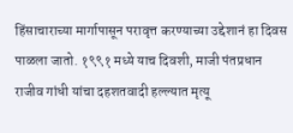हिंसाचाराच्या मार्गापासून परावृत्त करण्याच्या उद्देशानं हा दिवस पाळला जातो. १९९१ मध्ये याच दिवशी, माजी पंतप्रधान राजीव गांधी यांचा दहशतवादी हल्ल्यात मृत्यू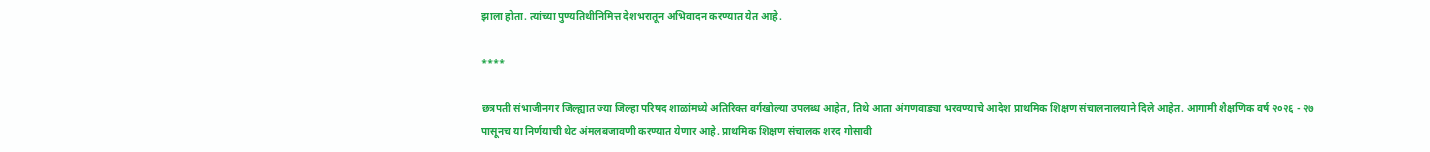झाला होता. त्यांच्या पुण्यतिथीनिमित्त देशभरातून अभिवादन करण्यात येत आहे.

****

छत्रपती संभाजीनगर जिल्ह्यात ज्या जिल्हा परिषद शाळांमध्ये अतिरिक्त वर्गखोल्या उपलब्ध आहेत, तिथे आता अंगणवाड्या भरवण्याचे आदेश प्राथमिक शिक्षण संचालनालयाने दिले आहेत. आगामी शैक्षणिक वर्ष २०२६ - २७ पासूनच या निर्णयाची थेट अंमलबजावणी करण्यात येणार आहे. प्राथमिक शिक्षण संचालक शरद गोसावी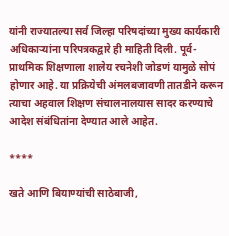यांनी राज्यातल्या सर्व जिल्हा परिषदांच्या मुख्य कार्यकारी अधिकाऱ्यांना परिपत्रकद्वारे ही माहिती दिली. पूर्व-प्राथमिक शिक्षणाला शालेय रचनेशी जोडणं यामुळे सोपं होणार आहे. या प्रक्रियेची अंमलबजावणी तातडीने करून त्याचा अहवाल शिक्षण संचालनालयास सादर करण्याचे आदेश संबंधितांना देण्यात आले आहेत.

****

खते आणि बियाण्यांची साठेबाजी,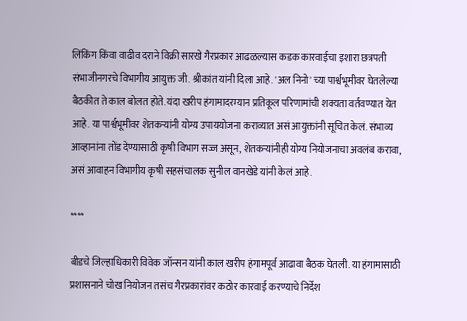लिंकिंग किंवा वाढीव दराने विक्री सारखे गैरप्रकार आढळल्यास कडक कारवाईचा इशारा छत्रपती संभाजीनगरचे विभागीय आयुक्त जी. श्रीकांत यांनी दिला आहे. 'अल निनो' च्या पार्श्वभूमीवर घेतलेल्या बैठकीत ते काल बोलत होते. यंदा खरीप हंगामादरम्यान प्रतिकूल परिणामांची शक्यता वर्तवण्यात येत आहे. या पार्श्वभूमीवर शेतकऱ्यांनी योग्य उपाययोजना कराव्यात असं आयुक्तांनी सूचित केलं. संभाव्य आव्हानांना तोंड देण्यासाठी कृषी विभाग सज्ज असून, शेतकऱ्यांनीही योग्य नियोजनाचा अवलंब करावा, असं आवाहन विभागीय कृषी सहसंचालक सुनील वानखेडे यांनी केलं आहे.

****

बीडचे जिल्हाधिकारी विवेक जॉन्सन यांनी काल खरीप हंगामपूर्व आढावा बैठक घेतली. या हंगामासाठी प्रशासनाने चोख नियोजन तसंच गैरप्रकारांवर कठोर कारवाई करण्याचे निर्देश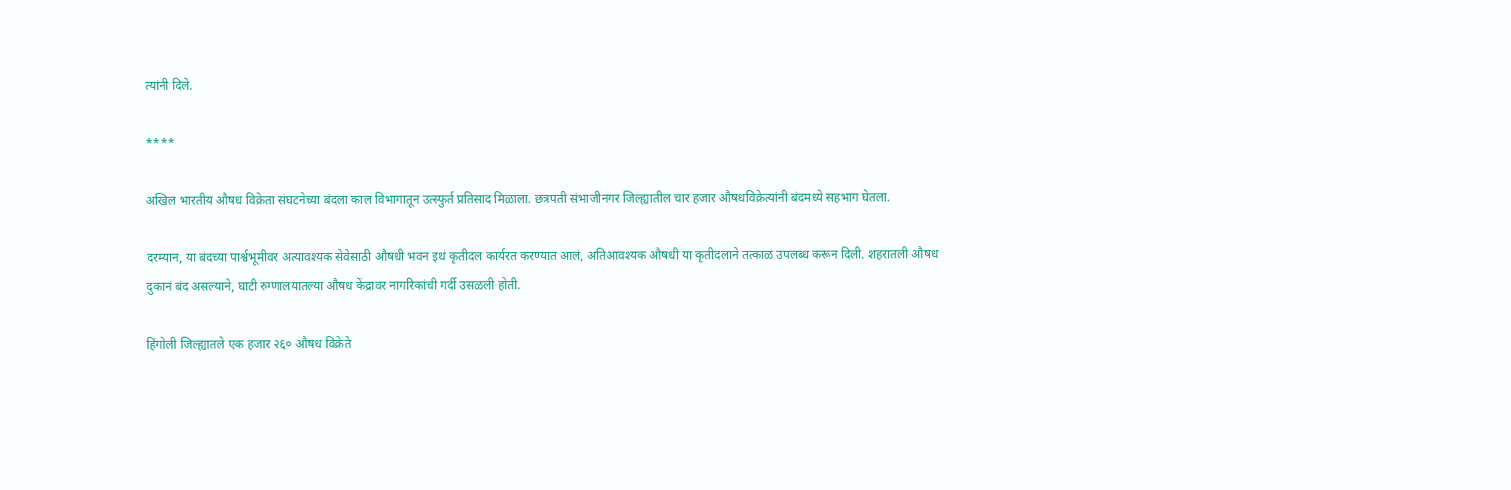त्यांनी दिले.

****

अखिल भारतीय औषध विक्रेता संघटनेच्या बंदला काल विभागातून उत्स्फुर्त प्रतिसाद मिळाला. छत्रपती संभाजीनगर जिल्ह्यातील चार हजार औषधविक्रेत्यांनी बंदमध्ये सहभाग घेतला.

दरम्यान, या बंदच्या पार्श्वभूमीवर अत्यावश्यक सेवेसाठी औषधी भवन इथं कृतीदल कार्यरत करण्यात आलं, अतिआवश्यक औषधी या कृतीदलाने तत्काळ उपलब्ध करून दिली. शहरातली औषध दुकानं बंद असल्याने, घाटी रुग्णालयातल्या औषध केंद्रावर नागरिकांची गर्दी उसळली होती.

हिंगोली जिल्ह्यातले एक हजार २६० औषध विक्रेते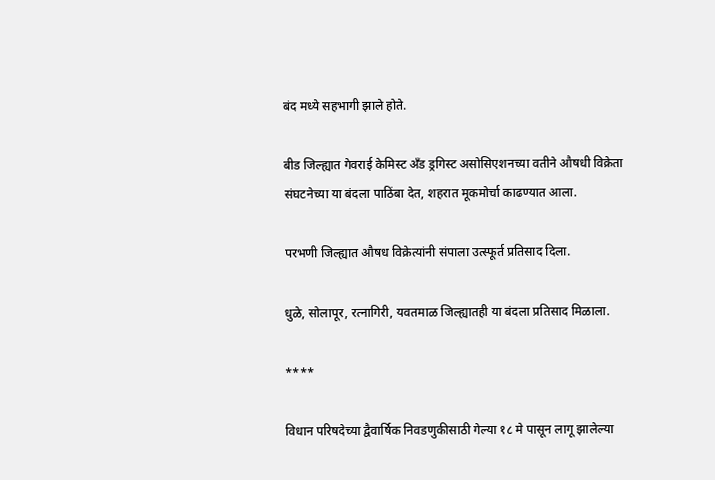बंद मध्ये सहभागी झाले होते.

बीड जिल्ह्यात गेवराई केमिस्ट अँड ड्रगिस्ट असोसिएशनच्या वतीने औषधी विक्रेता संघटनेच्या या बंदला पाठिंबा देत, शहरात मूकमोर्चा काढण्यात आला.

परभणी जिल्ह्यात औषध विक्रेत्यांनी संपाला उत्स्फूर्त प्रतिसाद दिला.

धुळे, सोलापूर, रत्नागिरी, यवतमाळ जिल्ह्यातही या बंदला प्रतिसाद मिळाला.

****

विधान परिषदेच्या द्वैवार्षिक निवडणुकीसाठी गेल्या १८ मे पासून लागू झालेल्या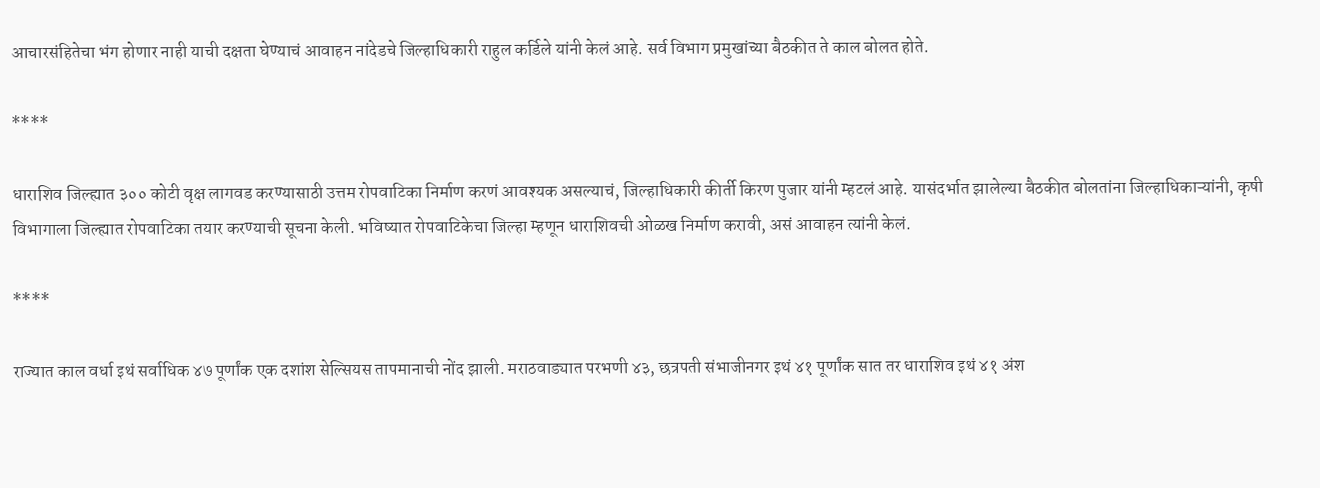आचारसंहितेचा भंग होणार नाही याची दक्षता घेण्याचं आवाहन नांदेडचे जिल्हाधिकारी राहुल कर्डिले यांनी केलं आहे. सर्व विभाग प्रमुखांच्या बैठकीत ते काल बोलत होते.

****

धाराशिव जिल्ह्यात ३०० कोटी वृक्ष लागवड करण्यासाठी उत्तम रोपवाटिका निर्माण करणं आवश्यक असल्याचं, जिल्हाधिकारी कीर्ती किरण पुजार यांनी म्हटलं आहे. यासंदर्भात झालेल्या बैठकीत बोलतांना जिल्हाधिकाऱ्यांनी, कृषी विभागाला जिल्ह्यात रोपवाटिका तयार करण्याची सूचना केली. भविष्यात रोपवाटिकेचा जिल्हा म्हणून धाराशिवची ओळख निर्माण करावी, असं आवाहन त्यांनी केलं.

****

राज्यात काल वर्धा इथं सर्वाधिक ४७ पूर्णांक एक दशांश सेल्सियस तापमानाची नोंद झाली. मराठवाड्यात परभणी ४३, छत्रपती संभाजीनगर इथं ४१ पूर्णांक सात तर धाराशिव इथं ४१ अंश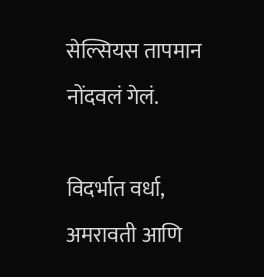सेल्सियस तापमान नोंदवलं गेलं.

विदर्भात वर्धा, अमरावती आणि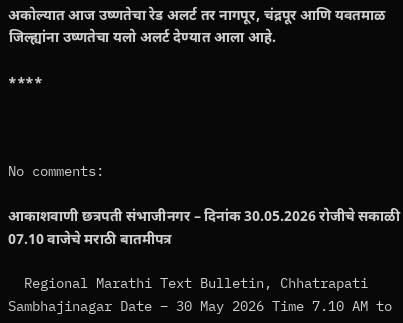अकोल्यात आज उष्णतेचा रेड अलर्ट तर नागपूर, चंद्रपूर आणि यवतमाळ जिल्ह्यांना उष्णतेचा यलो अलर्ट देण्यात आला आहे.

****



No comments:

आकाशवाणी छत्रपती संभाजीनगर – दिनांक 30.05.2026 रोजीचे सकाळी 07.10 वाजेचे मराठी बातमीपत्र

  Regional Marathi Text Bulletin, Chhatrapati Sambhajinagar Date – 30 May 2026 Time 7.10 AM to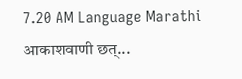7.20 AM Language Marathi आकाशवाणी छत्...